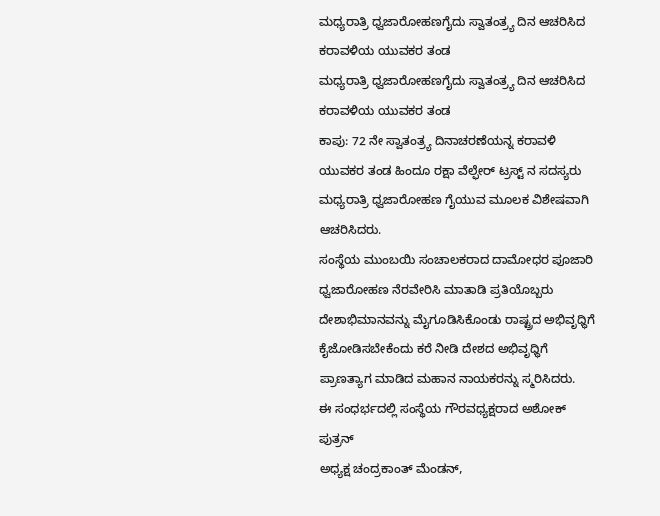ಮಧ್ಯರಾತ್ರಿ ಧ್ವಜಾರೋಹಣಗೈದು ಸ್ವಾತಂತ್ರ್ಯ ದಿನ ಆಚರಿಸಿದ ಕರಾವಳಿಯ ಯುವಕರ ತಂಡ
ಮಧ್ಯರಾತ್ರಿ ಧ್ವಜಾರೋಹಣಗೈದು ಸ್ವಾತಂತ್ರ್ಯ ದಿನ ಆಚರಿಸಿದ ಕರಾವಳಿಯ ಯುವಕರ ತಂಡ
ಕಾಪು: 72 ನೇ ಸ್ವಾತಂತ್ರ್ಯ ದಿನಾಚರಣೆಯನ್ನ ಕರಾವಳಿ ಯುವಕರ ತಂಡ ಹಿಂದೂ ರಕ್ಷಾ ವೆಲ್ಫೇರ್ ಟ್ರಸ್ಟ್ ನ ಸದಸ್ಯರು ಮಧ್ಯರಾತ್ರಿ ಧ್ವಜಾರೋಹಣ ಗೈಯುವ ಮೂಲಕ ವಿಶೇಷವಾಗಿ ಆಚರಿಸಿದರು.
ಸಂಸ್ಥೆಯ ಮುಂಬಯಿ ಸಂಚಾಲಕರಾದ ದಾಮೋಧರ ಪೂಜಾರಿ ಧ್ವಜಾರೋಹಣ ನೆರವೇರಿಸಿ ಮಾತಾಡಿ ಪ್ರತಿಯೊಬ್ಬರು ದೇಶಾಭಿಮಾನವನ್ನು ಮೈಗೂಡಿಸಿಕೊಂಡು ರಾಷ್ಟ್ರದ ಅಭಿವೃಧ್ಧಿಗೆ ಕೈಜೋಡಿಸಬೇಕೆಂದು ಕರೆ ನೀಡಿ ದೇಶದ ಅಭಿವೃಧ್ಧಿಗೆ ಪ್ರಾಣತ್ಯಾಗ ಮಾಡಿದ ಮಹಾನ ನಾಯಕರನ್ನು ಸ್ಮರಿಸಿದರು.
ಈ ಸಂಧರ್ಭದಲ್ಲಿ ಸಂಸ್ಥೆಯ ಗೌರವಧ್ಯಕ್ಷರಾದ ಅಶೋಕ್ ಪುತ್ರನ್
ಅಧ್ಯಕ್ಷ ಚಂದ್ರಕಾಂತ್ ಮೆಂಡನ್,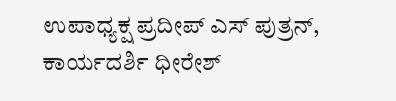ಉಪಾಧ್ಯಕ್ಷ ಪ್ರದೀಪ್ ಎಸ್ ಪುತ್ರನ್, ಕಾರ್ಯದರ್ಶಿ ಧೀರೇಶ್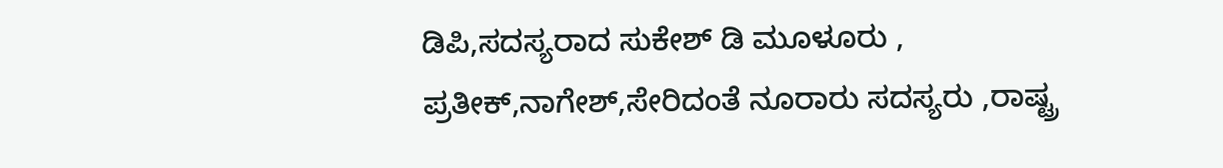ಡಿಪಿ,ಸದಸ್ಯರಾದ ಸುಕೇಶ್ ಡಿ ಮೂಳೂರು , ಪ್ರತೀಕ್,ನಾಗೇಶ್,ಸೇರಿದಂತೆ ನೂರಾರು ಸದಸ್ಯರು ,ರಾಷ್ಟ್ರ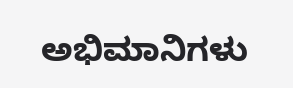ಅಭಿಮಾನಿಗಳು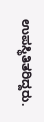ಉಪಸ್ಥಿತಿತರಿದ್ದರು.